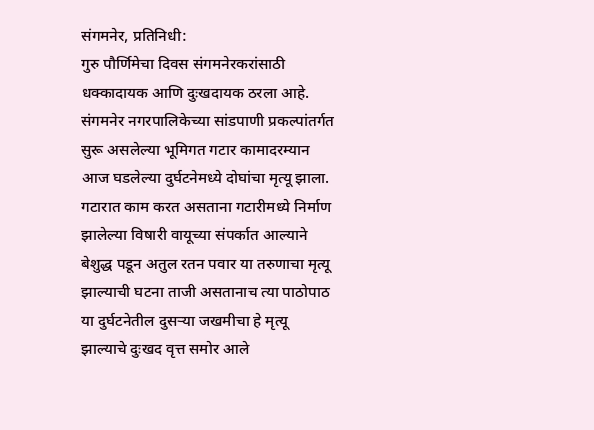संगमनेर, प्रतिनिधी:
गुरु पौर्णिमेचा दिवस संगमनेरकरांसाठी धक्कादायक आणि दुःखदायक ठरला आहे. संगमनेर नगरपालिकेच्या सांडपाणी प्रकल्पांतर्गत सुरू असलेल्या भूमिगत गटार कामादरम्यान आज घडलेल्या दुर्घटनेमध्ये दोघांचा मृत्यू झाला. गटारात काम करत असताना गटारीमध्ये निर्माण झालेल्या विषारी वायूच्या संपर्कात आल्याने बेशुद्ध पडून अतुल रतन पवार या तरुणाचा मृत्यू झाल्याची घटना ताजी असतानाच त्या पाठोपाठ या दुर्घटनेतील दुसऱ्या जखमीचा हे मृत्यू झाल्याचे दुःखद वृत्त समोर आले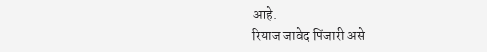आहे.
रियाज जावेद पिंजारी असे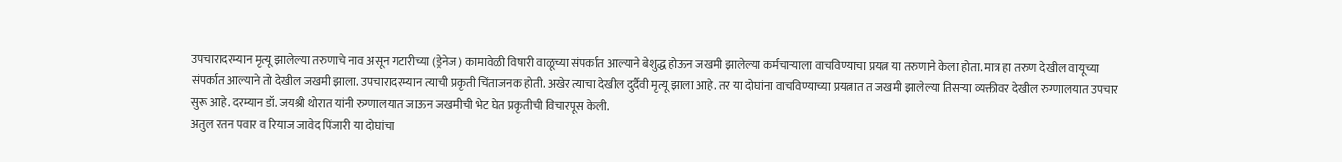उपचारादरम्यान मृत्यू झालेल्या तरुणाचे नाव असून गटारीच्या (ड्रेनेज) कामावेळी विषारी वाळूच्या संपर्कात आल्याने बेशुद्ध होऊन जखमी झालेल्या कर्मचाऱ्याला वाचविण्याचा प्रयत्न या तरुणाने केला होता. मात्र हा तरुण देखील वायूच्या संपर्कात आल्याने तो देखील जखमी झाला. उपचारादरम्यान त्याची प्रकृती चिंताजनक होती. अखेर त्याचा देखील दुर्दैवी मृत्यू झाला आहे. तर या दोघांना वाचविण्याच्या प्रयत्नात त जखमी झालेल्या तिसऱ्या व्यक्तीवर देखील रुग्णालयात उपचार सुरू आहे. दरम्यान डॉ. जयश्री थोरात यांनी रुग्णालयात जाऊन जखमीची भेट घेत प्रकृतीची विचारपूस केली.
अतुल रतन पवार व रियाज जावेद पिंजारी या दोघांचा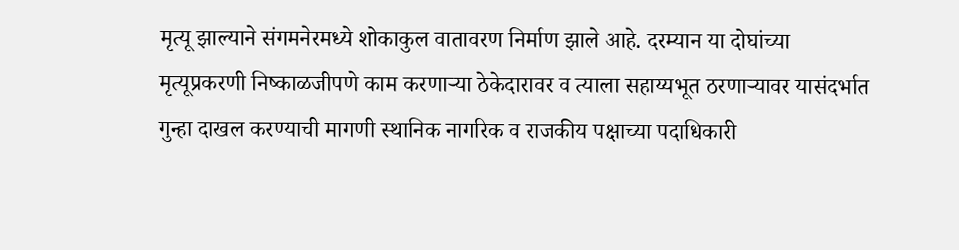मृत्यू झाल्याने संगमनेरमध्ये शोकाकुल वातावरण निर्माण झाले आहे. दरम्यान या दोघांच्या मृत्यूप्रकरणी निष्काळजीपणे काम करणाऱ्या ठेकेदारावर व त्याला सहाय्यभूत ठरणाऱ्यावर यासंदर्भात गुन्हा दाखल करण्याची मागणी स्थानिक नागरिक व राजकीय पक्षाच्या पदाधिकारी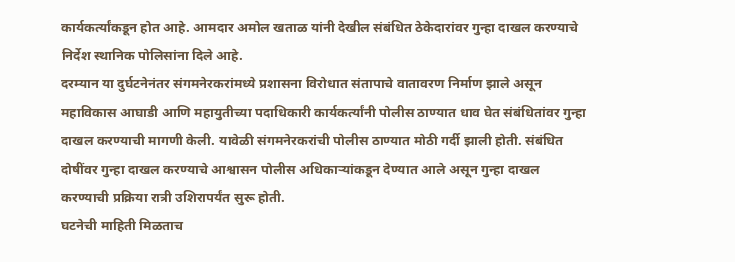कार्यकर्त्यांकडून होत आहे. आमदार अमोल खताळ यांनी देखील संबंधित ठेकेदारांवर गुन्हा दाखल करण्याचे निर्देश स्थानिक पोलिसांना दिले आहे.
दरम्यान या दुर्घटनेनंतर संगमनेरकरांमध्ये प्रशासना विरोधात संतापाचे वातावरण निर्माण झाले असून महाविकास आघाडी आणि महायुतीच्या पदाधिकारी कार्यकर्त्यांनी पोलीस ठाण्यात धाव घेत संबंधितांवर गुन्हा दाखल करण्याची मागणी केली. यावेळी संगमनेरकरांची पोलीस ठाण्यात मोठी गर्दी झाली होती. संबंधित दोषींवर गुन्हा दाखल करण्याचे आश्वासन पोलीस अधिकाऱ्यांकडून देण्यात आले असून गुन्हा दाखल करण्याची प्रक्रिया रात्री उशिरापर्यंत सुरू होती.
घटनेची माहिती मिळताच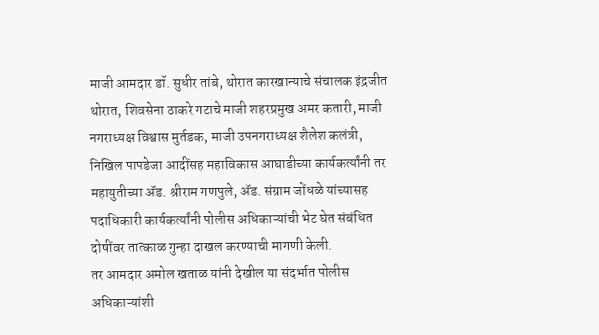माजी आमदार डॉ. सुधीर तांबे, थोरात कारखान्याचे संचालक इंद्रजीत थोरात, शिवसेना ठाकरे गटाचे माजी शहरप्रमुख अमर कतारी, माजी नगराध्यक्ष विश्वास मुर्तडक, माजी उपनगराध्यक्ष शैलेश कलंत्री, निखिल पापडेजा आदींसह महाविकास आघाडीच्या कार्यकर्त्यांनी तर महायुतीच्या ॲड. श्रीराम गणपुले, ॲड. संग्राम जोंधळे यांच्यासह पदाधिकारी कार्यकर्त्यांनी पोलीस अधिकाऱ्यांची भेट घेत संबंधित दोषींवर तात्काळ गुन्हा दाखल करण्याची मागणी केली.
तर आमदार अमोल खताळ यांनी देखील या संदर्भात पोलीस अधिकाऱ्यांशी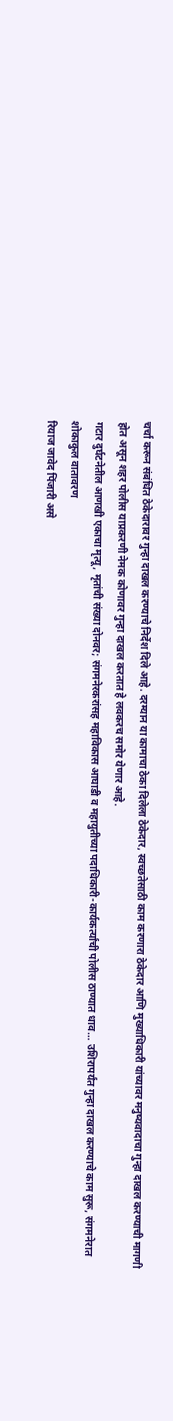चर्चा करून संबंधित ठेकेदारावर गुन्हा दाखल करण्याचे निर्देश दिले आहे. दरम्यान या कामाचा ठेका दिलेला ठेकेदार, स्वच्छतेसाठी काम करणारा ठेकेदार आणि मुख्याधिकारी यांच्यावर मनुष्यवादाचा गुन्हा दाखल करण्याची मागणी होत असून शहर पोलीस याप्रकरणी नेमक कोणावर गुन्हा दाखल करतात हे लवकरच समोर येणार आहे.
गटार दुर्घटनेतील आणखी एकाचा मृत्यू, मृतांची संख्या दोनवर; संगमनेरकरांसह महाविकास आघाडी व महायुतीच्या पदाधिकारी-कार्यकर्त्यांची पोलीस ठाण्यात धाव… उशिरापर्यंत गुन्हा दाखल करण्याचे काम सुरू, संगमनेरात शोकाकुल वातावरण
रियाज जावेद पिंजारी असे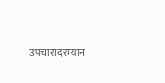उपचारादरम्यान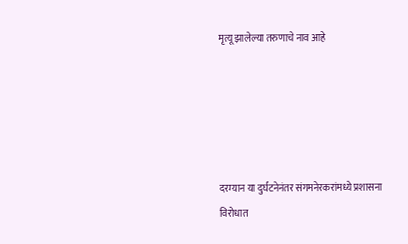मृत्यू झालेल्या तरुणाचे नाव आहे





दरम्यान या दुर्घटनेनंतर संगमनेरकरांमध्ये प्रशासना विरोधात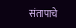संतापाचे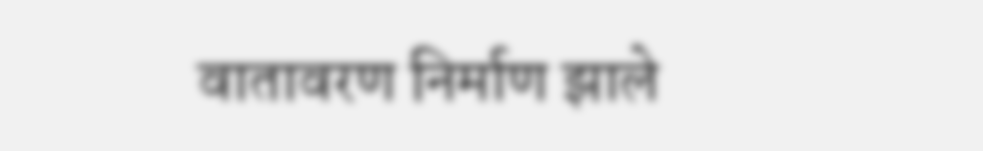वातावरण निर्माण झाले